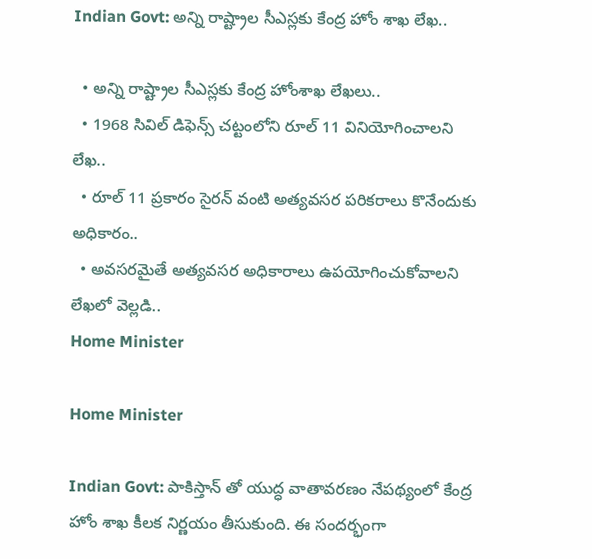Indian Govt: అన్ని రాష్ట్రాల సీఎస్లకు కేంద్ర హోం శాఖ లేఖ..

  • అన్ని రాష్ట్రాల సీఎస్లకు కేంద్ర హోంశాఖ లేఖలు..
  • 1968 సివిల్ డిఫెన్స్ చట్టంలోని రూల్ 11 వినియోగించాలని లేఖ..
  • రూల్ 11 ప్రకారం సైరన్ వంటి అత్యవసర పరికరాలు కొనేందుకు అధికారం..
  • అవసరమైతే అత్యవసర అధికారాలు ఉపయోగించుకోవాలని లేఖలో వెల్లడి..
Home Minister

Home Minister

Indian Govt: పాకిస్తాన్ తో యుద్ధ వాతావరణం నేపథ్యంలో కేంద్ర హోం శాఖ కీలక నిర్ణయం తీసుకుంది. ఈ సందర్భంగా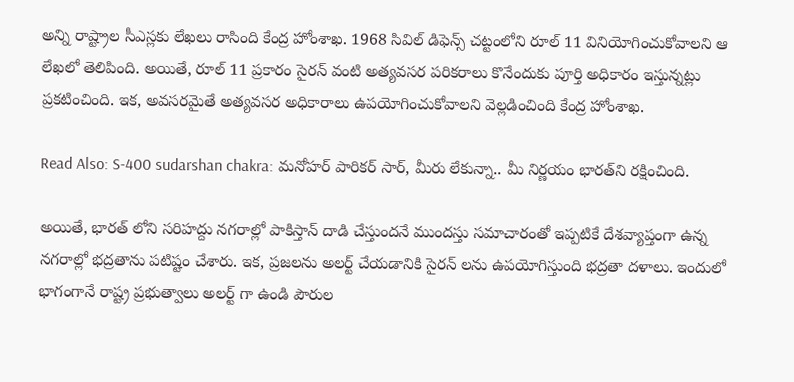అన్ని రాష్ట్రాల సీఎస్లకు లేఖలు రాసింది కేంద్ర హోంశాఖ. 1968 సివిల్ డిఫెన్స్ చట్టంలోని రూల్ 11 వినియోగించుకోవాలని ఆ లేఖలో తెలిపింది. అయితే, రూల్ 11 ప్రకారం సైరన్ వంటి అత్యవసర పరికరాలు కొనేందుకు పూర్తి అధికారం ఇస్తున్నట్లు ప్రకటించింది. ఇక, అవసరమైతే అత్యవసర అధికారాలు ఉపయోగించుకోవాలని వెల్లడించింది కేంద్ర హోంశాఖ.

Read Also: S-400 sudarshan chakra: మనోహర్ పారికర్ సార్, మీరు లేకున్నా.. మీ నిర్ణయం భారత్‌ని రక్షించింది.

అయితే, భారత్ లోని సరిహద్దు నగరాల్లో పాకిస్తాన్ దాడి చేస్తుందనే ముందస్తు సమాచారంతో ఇప్పటికే దేశవ్యాప్తంగా ఉన్న నగరాల్లో భద్రతాను పటిష్టం చేశారు. ఇక, ప్రజలను అలర్ట్ చేయడానికి సైరన్ లను ఉపయోగిస్తుంది భద్రతా దళాలు. ఇందులో భాగంగానే రాష్ట్ర ప్రభుత్వాలు అలర్ట్ గా ఉండి పౌరుల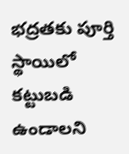భద్రతకు పూర్తి స్థాయిలో కట్టుబడి ఉండాలని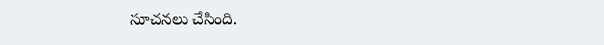సూచనలు చేసింది.